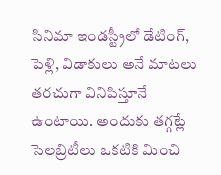సినిమా ఇండస్ట్రీలో డేటింగ్, పెళ్లి, విడాకులు అనే మాటలు తరచుగా వినిపిస్తూనే ఉంటాయి. అందుకు తగ్గట్లే సెలబ్రిటీలు ఒకటికి మించి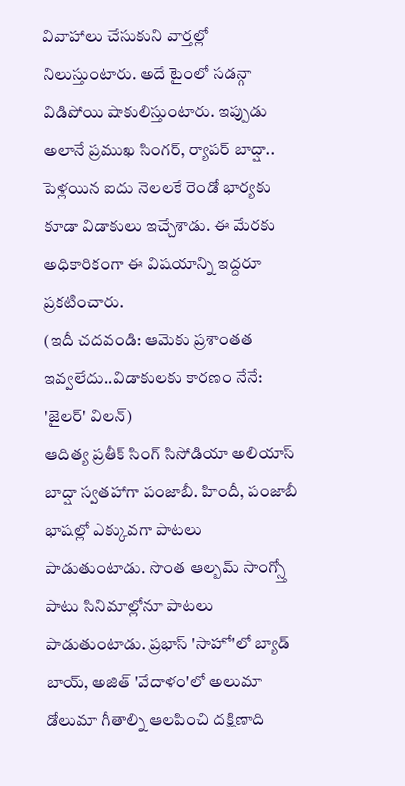వివాహాలు చేసుకుని వార్తల్లో నిలుస్తుంటారు. అదే టైంలో సడన్గా విడిపోయి షాకులిస్తుంటారు. ఇప్పుడు అలానే ప్రముఖ సింగర్, ర్యాపర్ బాద్షా.. పెళ్లయిన ఐదు నెలలకే రెండో భార్యకు కూడా విడాకులు ఇచ్చేశాడు. ఈ మేరకు అధికారికంగా ఈ విషయాన్ని ఇద్దరూ ప్రకటించారు.
(ఇదీ చదవండి: ఆమెకు ప్రశాంతత ఇవ్వలేదు..విడాకులకు కారణం నేనే: 'జైలర్' విలన్)
ఆదిత్య ప్రతీక్ సింగ్ సిసోడియా అలియాస్ బాద్షా స్వతహాగా పంజాబీ. హిందీ, పంజాబీ భాషల్లో ఎక్కువగా పాటలు పాడుతుంటాడు. సొంత ఆల్బమ్ సాంగ్స్తో పాటు సినిమాల్లోనూ పాటలు పాడుతుంటాడు. ప్రభాస్ 'సాహో'లో బ్యాడ్ బాయ్, అజిత్ 'వేదాళం'లో అలుమా డోలుమా గీతాల్ని ఆలపించి దక్షిణాది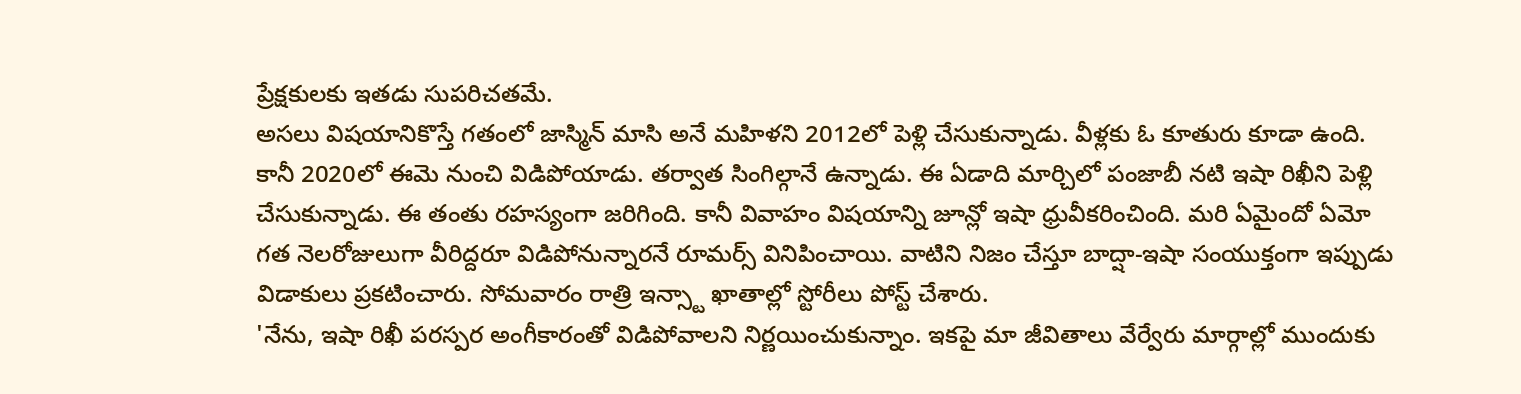ప్రేక్షకులకు ఇతడు సుపరిచతమే.
అసలు విషయానికొస్తే గతంలో జాస్మిన్ మాసి అనే మహిళని 2012లో పెళ్లి చేసుకున్నాడు. వీళ్లకు ఓ కూతురు కూడా ఉంది. కానీ 2020లో ఈమె నుంచి విడిపోయాడు. తర్వాత సింగిల్గానే ఉన్నాడు. ఈ ఏడాది మార్చిలో పంజాబీ నటి ఇషా రిఖీని పెళ్లి చేసుకున్నాడు. ఈ తంతు రహస్యంగా జరిగింది. కానీ వివాహం విషయాన్ని జూన్లో ఇషా ధ్రువీకరించింది. మరి ఏమైందో ఏమో గత నెలరోజులుగా వీరిద్దరూ విడిపోనున్నారనే రూమర్స్ వినిపించాయి. వాటిని నిజం చేస్తూ బాద్షా-ఇషా సంయుక్తంగా ఇప్పుడు విడాకులు ప్రకటించారు. సోమవారం రాత్రి ఇన్స్టా ఖాతాల్లో స్టోరీలు పోస్ట్ చేశారు.
'నేను, ఇషా రిఖీ పరస్పర అంగీకారంతో విడిపోవాలని నిర్ణయించుకున్నాం. ఇకపై మా జీవితాలు వేర్వేరు మార్గాల్లో ముందుకు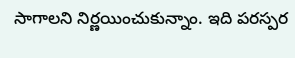సాగాలని నిర్ణయించుకున్నాం. ఇది పరస్పర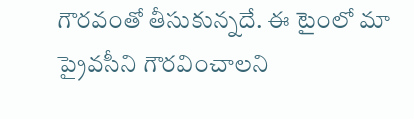గౌరవంతో తీసుకున్నదే. ఈ టైంలో మా ప్రైవసీని గౌరవించాలని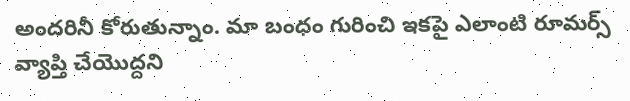అందరినీ కోరుతున్నాం. మా బంధం గురించి ఇకపై ఎలాంటి రూమర్స్ వ్యాప్తి చేయొద్దని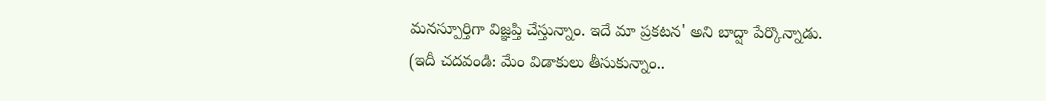మనస్పూర్తిగా విజ్ఞప్తి చేస్తున్నాం. ఇదే మా ప్రకటన' అని బాద్షా పేర్కొన్నాడు.
(ఇదీ చదవండి: మేం విడాకులు తీసుకున్నాం..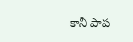కానీ పాప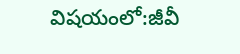విషయంలో:జీవీ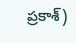ప్రకాశ్)